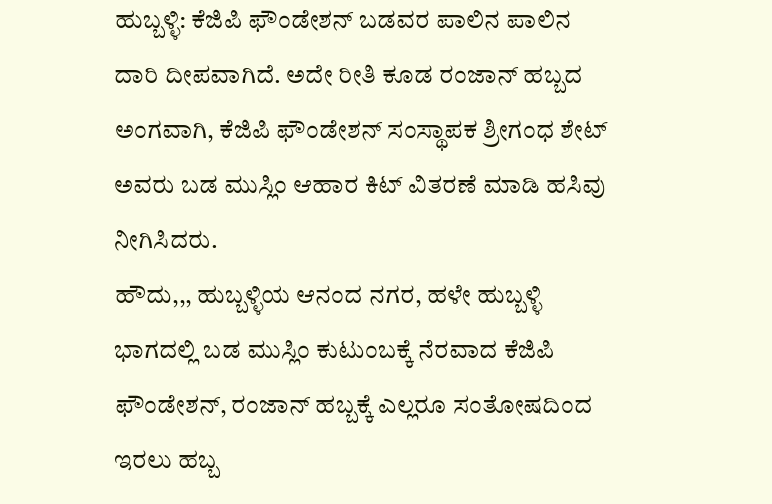ಹುಬ್ಬಳ್ಳಿ: ಕೆಜಿಪಿ ಫೌಂಡೇಶನ್ ಬಡವರ ಪಾಲಿನ ಪಾಲಿನ ದಾರಿ ದೀಪವಾಗಿದೆ. ಅದೇ ರೀತಿ ಕೂಡ ರಂಜಾನ್ ಹಬ್ಬದ ಅಂಗವಾಗಿ, ಕೆಜಿಪಿ ಫೌಂಡೇಶನ್ ಸಂಸ್ಥಾಪಕ ಶ್ರೀಗಂಧ ಶೇಟ್ ಅವರು ಬಡ ಮುಸ್ಲಿಂ ಆಹಾರ ಕಿಟ್ ವಿತರಣೆ ಮಾಡಿ ಹಸಿವು ನೀಗಿಸಿದರು.
ಹೌದು,,, ಹುಬ್ಬಳ್ಳಿಯ ಆನಂದ ನಗರ, ಹಳೇ ಹುಬ್ಬಳ್ಳಿ ಭಾಗದಲ್ಲಿ ಬಡ ಮುಸ್ಲಿಂ ಕುಟುಂಬಕ್ಕೆ ನೆರವಾದ ಕೆಜಿಪಿ ಫೌಂಡೇಶನ್, ರಂಜಾನ್ ಹಬ್ಬಕ್ಕೆ ಎಲ್ಲರೂ ಸಂತೋಷದಿಂದ ಇರಲು ಹಬ್ಬ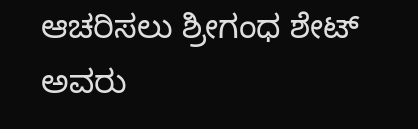ಆಚರಿಸಲು ಶ್ರೀಗಂಧ ಶೇಟ್ ಅವರು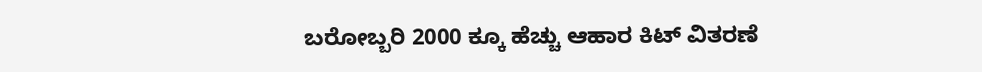ಬರೋಬ್ಬರಿ 2000 ಕ್ಕೂ ಹೆಚ್ಚು ಆಹಾರ ಕಿಟ್ ವಿತರಣೆ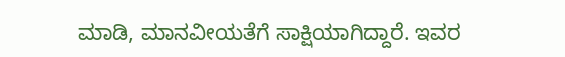ಮಾಡಿ, ಮಾನವೀಯತೆಗೆ ಸಾಕ್ಷಿಯಾಗಿದ್ದಾರೆ. ಇವರ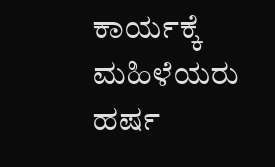ಕಾರ್ಯಕ್ಕೆ ಮಹಿಳೆಯರು ಹರ್ಷ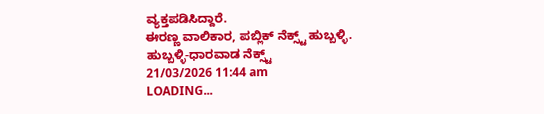ವ್ಯಕ್ತಪಡಿಸಿದ್ದಾರೆ.
ಈರಣ್ಣ ವಾಲಿಕಾರ, ಪಬ್ಲಿಕ್ ನೆಕ್ಸ್ಟ್ ಹುಬ್ಬಳ್ಳಿ.
ಹುಬ್ಬಳ್ಳಿ-ಧಾರವಾಡ ನೆಕ್ಸ್ಟ್
21/03/2026 11:44 am
LOADING...